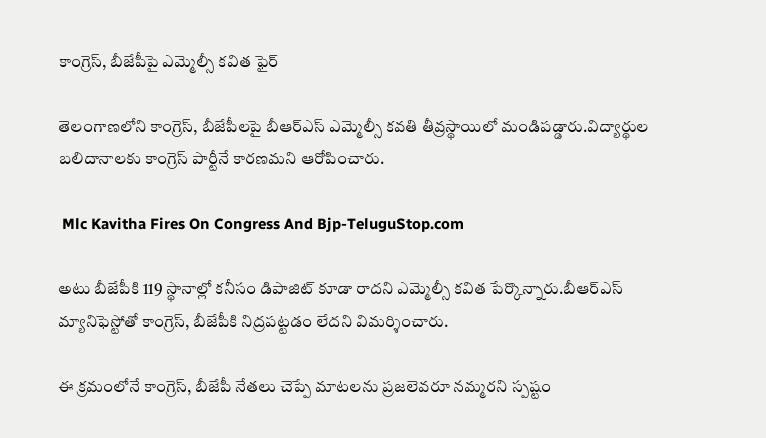కాంగ్రెస్, బీజేపీపై ఎమ్మెల్సీ కవిత ఫైర్

తెలంగాణలోని కాంగ్రెస్, బీజేపీలపై బీఆర్ఎస్ ఎమ్మెల్సీ కవతి తీవ్రస్థాయిలో మండిపడ్డారు.విద్యార్థుల బలిదానాలకు కాంగ్రెస్ పార్టీనే కారణమని ఆరోపించారు.

 Mlc Kavitha Fires On Congress And Bjp-TeluguStop.com

అటు బీజేపీకి 119 స్థానాల్లో కనీసం డిపాజిట్ కూడా రాదని ఎమ్మెల్సీ కవిత పేర్కొన్నారు.బీఆర్ఎస్ మ్యానిఫెస్టోతో కాంగ్రెస్, బీజేపీకి నిద్రపట్టడం లేదని విమర్శించారు.

ఈ క్రమంలోనే కాంగ్రెస్, బీజేపీ నేతలు చెప్పే మాటలను ప్రజలెవరూ నమ్మరని స్పష్టం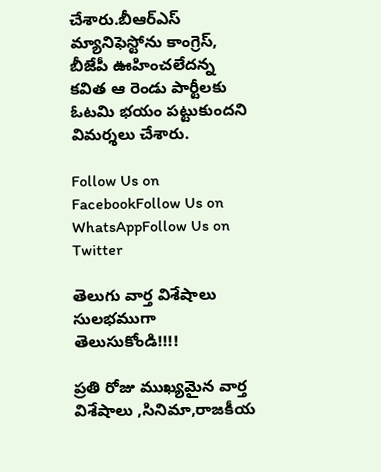చేశారు.బీఆర్ఎస్ మ్యానిఫెస్టోను కాంగ్రెస్, బీజేపీ ఊహించలేదన్న కవిత ఆ రెండు పార్టీలకు ఓటమి భయం పట్టుకుందని విమర్శలు చేశారు.

Follow Us on FacebookFollow Us on WhatsAppFollow Us on Twitter

తెలుగు వార్త విశేషాలు సులభముగా తెలుసుకోండి!!!!

ప్రతి రోజు ముఖ్యమైన వార్త విశేషాలు ,సినిమా,రాజకీయ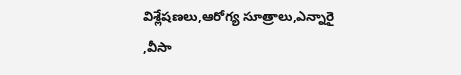విశ్లేషణలు,ఆరోగ్య సూత్రాలు,ఎన్నారై ,వీసా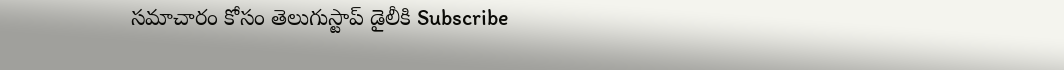సమాచారం కోసం తెలుగుస్టాప్ డైలీకి Subscribe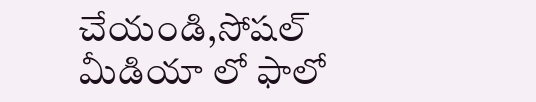చేయండి,సోషల్ మీడియా లో ఫాలో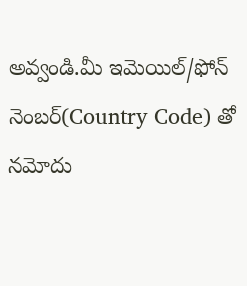అవ్వండి.మీ ఇమెయిల్/ఫోన్ నెంబర్(Country Code) తో నమోదు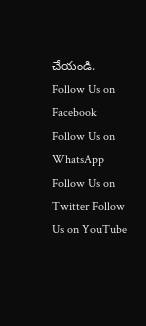చేయండి.
Follow Us on Facebook Follow Us on WhatsApp  Follow Us on Twitter Follow Us on YouTube